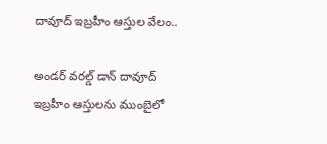దావూద్ ఇబ్రహీం ఆస్తుల వేలం..

అండర్ వరల్డ్ డాన్ దావూద్ ఇబ్రహీం ఆస్తులను ముంబైలో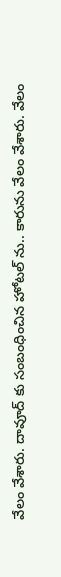వేలం వేశారు. దావూద్ కు సంబంధించిన హోటల్ ను.. కారును వేలం వేశారు. వేలం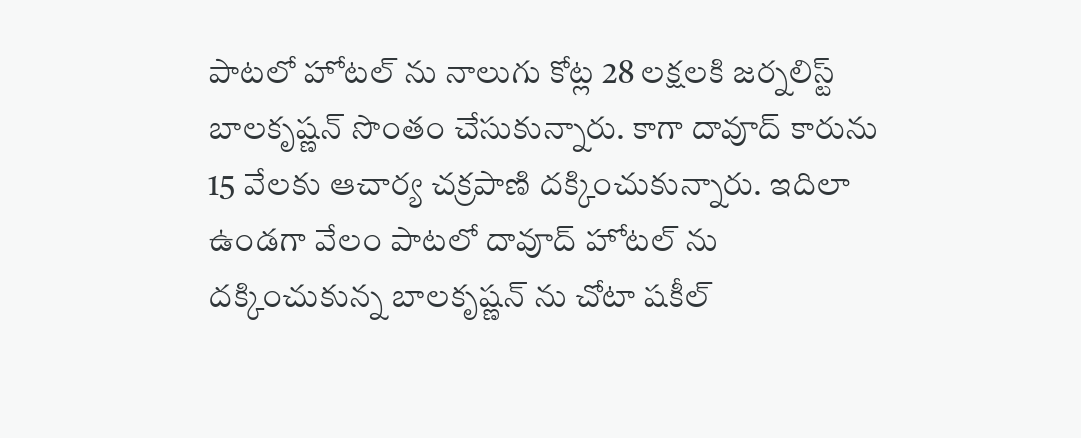పాటలో హోటల్ ను నాలుగు కోట్ల 28 లక్షలకి జర్నలిస్ట్ బాలకృష్ణన్ సొంతం చేసుకున్నారు. కాగా దావూద్ కారును 15 వేలకు ఆచార్య చక్రపాణి దక్కించుకున్నారు. ఇదిలా ఉండగా వేలం పాటలో దావూద్ హోటల్ ను దక్కించుకున్న బాలకృష్ణన్ ను చోటా షకీల్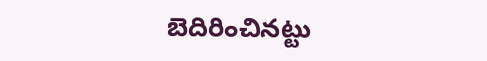బెదిరించినట్టు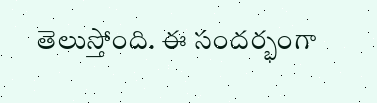తెలుస్తోంది. ఈ సందర్భంగా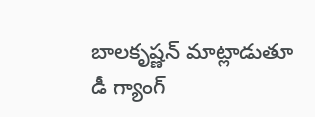బాలకృష్ణన్ మాట్లాడుతూ డీ గ్యాంగ్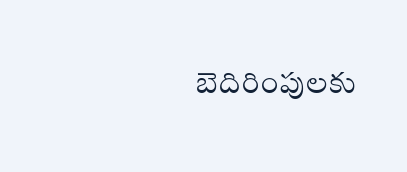బెదిరింపులకు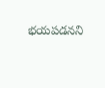భయపడనని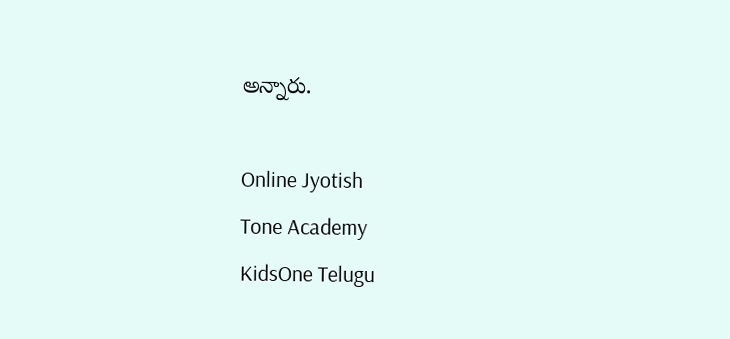అన్నారు.

Online Jyotish
Tone Academy
KidsOne Telugu